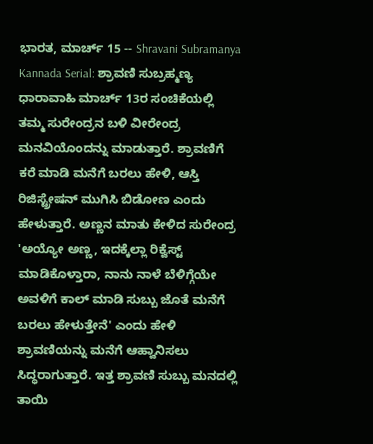ಭಾರತ, ಮಾರ್ಚ್ 15 -- Shravani Subramanya Kannada Serial: ಶ್ರಾವಣಿ ಸುಬ್ರಹ್ಮಣ್ಯ ಧಾರಾವಾಹಿ ಮಾರ್ಚ್ 13ರ ಸಂಚಿಕೆಯಲ್ಲಿ ತಮ್ಮ ಸುರೇಂದ್ರನ ಬಳಿ ವೀರೇಂದ್ರ ಮನವಿಯೊಂದನ್ನು ಮಾಡುತ್ತಾರೆ. ಶ್ರಾವಣಿಗೆ ಕರೆ ಮಾಡಿ ಮನೆಗೆ ಬರಲು ಹೇಳಿ, ಆಸ್ತಿ ರಿಜಿಸ್ಟ್ರೇಷನ್ ಮುಗಿಸಿ ಬಿಡೋಣ ಎಂದು ಹೇಳುತ್ತಾರೆ. ಅಣ್ಣನ ಮಾತು ಕೇಳಿದ ಸುರೇಂದ್ರ 'ಅಯ್ಯೋ ಅಣ್ಣ, ಇದಕ್ಕೆಲ್ಲಾ ರಿಕ್ವೆಸ್ಟ್ ಮಾಡಿಕೊಳ್ತಾರಾ, ನಾನು ನಾಳೆ ಬೆಳಿಗ್ಗೆಯೇ ಅವಳಿಗೆ ಕಾಲ್ ಮಾಡಿ ಸುಬ್ಬು ಜೊತೆ ಮನೆಗೆ ಬರಲು ಹೇಳುತ್ತೇನೆ' ಎಂದು ಹೇಳಿ ಶ್ರಾವಣಿಯನ್ನು ಮನೆಗೆ ಆಹ್ವಾನಿಸಲು ಸಿದ್ಧರಾಗುತ್ತಾರೆ. ಇತ್ತ ಶ್ರಾವಣಿ ಸುಬ್ಬು ಮನದಲ್ಲಿ ತಾಯಿ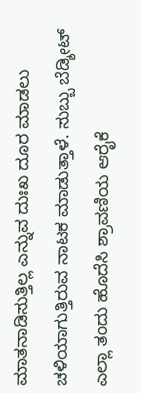ಮಾತನಾಡಿಸುತ್ತಿಲ್ಲ ಎನ್ನುವ ದುಃಖ ದೂರ ಮಾಡಲು ಚಳಿಯಾಗುತ್ತಿರುವ ನಾಟಕ ಮಾಡುತ್ತಾಳೆ. ಸುಬ್ಬು ಬೆಡ್ಶೀಟ್ ಎಲ್ಲಾ ತಂದು ಹೊದೆಸಿ ಶ್ರಾವಣಿಯ ಆರೈಕೆ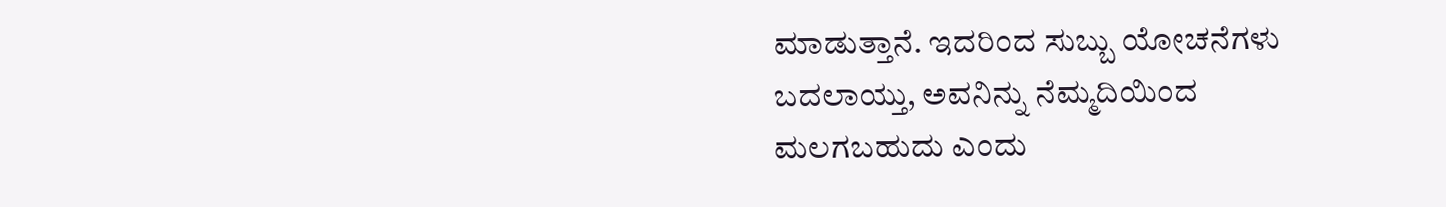ಮಾಡುತ್ತಾನೆ. ಇದರಿಂದ ಸುಬ್ಬು ಯೋಚನೆಗಳು ಬದಲಾಯ್ತು, ಅವನಿನ್ನು ನೆಮ್ಮದಿಯಿಂದ ಮಲಗಬಹುದು ಎಂದು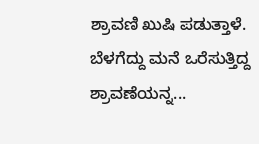ಶ್ರಾವಣಿ ಖುಷಿ ಪಡುತ್ತಾಳೆ.
ಬೆಳಗೆದ್ದು ಮನೆ ಒರೆಸುತ್ತಿದ್ದ ಶ್ರಾವಣೆಯನ್ನ...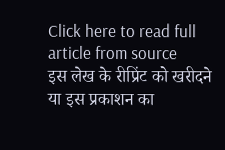Click here to read full article from source
इस लेख के रीप्रिंट को खरीदने या इस प्रकाशन का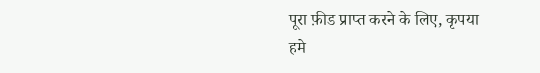पूरा फ़ीड प्राप्त करने के लिए, कृपया
हमे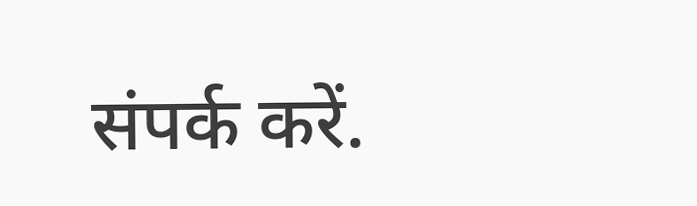संपर्क करें.